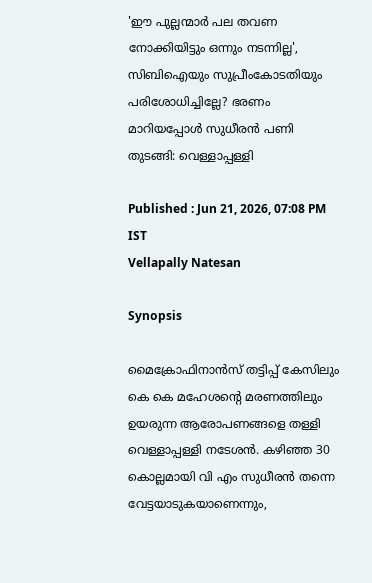'ഈ പുല്ലന്മാർ പല തവണ നോക്കിയിട്ടും ഒന്നും നടന്നില്ല', സിബിഐയും സുപ്രീംകോടതിയും പരിശോധിച്ചില്ലേ? ഭരണം മാറിയപ്പോൾ സുധീരൻ പണി തുടങ്ങി: വെള്ളാപ്പള്ളി

Published : Jun 21, 2026, 07:08 PM IST
Vellapally Natesan

Synopsis

മൈക്രോഫിനാൻസ് തട്ടിപ്പ് കേസിലും കെ കെ മഹേശന്‍റെ മരണത്തിലും ഉയരുന്ന ആരോപണങ്ങളെ തള്ളി വെള്ളാപ്പള്ളി നടേശൻ. കഴിഞ്ഞ 30 കൊല്ലമായി വി എം സുധീരൻ തന്നെ വേട്ടയാടുകയാണെന്നും,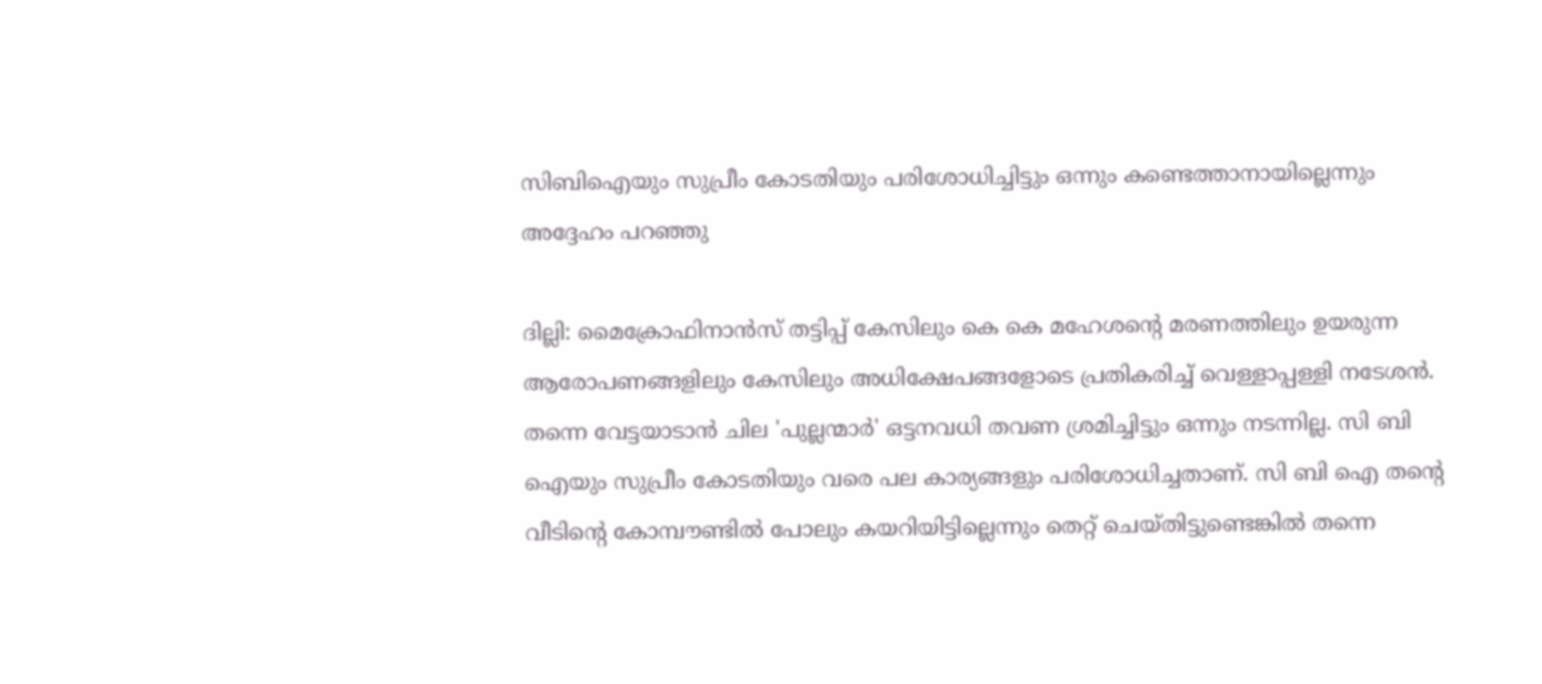സിബിഐയും സുപ്രീം കോടതിയും പരിശോധിച്ചിട്ടും ഒന്നും കണ്ടെത്താനായില്ലെന്നും അദ്ദേഹം പറഞ്ഞു

ദില്ലി: മൈക്രോഫിനാൻസ് തട്ടിപ്പ് കേസിലും കെ കെ മഹേശന്‍റെ മരണത്തിലും ഉയരുന്ന ആരോപണങ്ങളിലും കേസിലും അധിക്ഷേപങ്ങളോടെ പ്രതികരിച്ച് വെള്ളാപ്പള്ളി നടേശൻ. തന്നെ വേട്ടയാടാൻ ചില 'പുല്ലന്മാർ' ഒട്ടനവധി തവണ ശ്രമിച്ചിട്ടും ഒന്നും നടന്നില്ല. സി ബി ഐയും സുപ്രീം കോടതിയും വരെ പല കാര്യങ്ങളും പരിശോധിച്ചതാണ്. സി ബി ഐ തന്റെ വീടിന്റെ കോമ്പൗണ്ടിൽ പോലും കയറിയിട്ടില്ലെന്നും തെറ്റ് ചെയ്തിട്ടുണ്ടെങ്കിൽ തന്നെ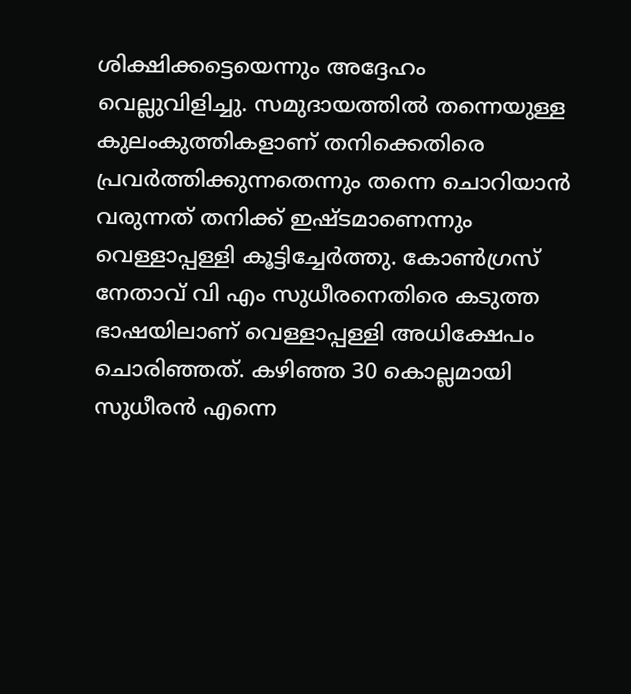ശിക്ഷിക്കട്ടെയെന്നും അദ്ദേഹം വെല്ലുവിളിച്ചു. സമുദായത്തിൽ തന്നെയുള്ള കുലംകുത്തികളാണ് തനിക്കെതിരെ പ്രവർത്തിക്കുന്നതെന്നും തന്നെ ചൊറിയാൻ വരുന്നത് തനിക്ക് ഇഷ്ടമാണെന്നും വെള്ളാപ്പള്ളി കൂട്ടിച്ചേർത്തു. കോൺഗ്രസ് നേതാവ് വി എം സുധീരനെതിരെ കടുത്ത ഭാഷയിലാണ് വെള്ളാപ്പള്ളി അധിക്ഷേപം ചൊരിഞ്ഞത്. കഴിഞ്ഞ 30 കൊല്ലമായി സുധീരൻ എന്നെ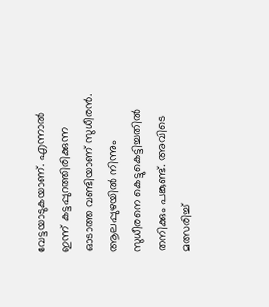വേട്ടയാടുകയാണ്. എന്നാൽ ഇന്ന് കട്ടപ്പുറത്തിരിക്കുന്ന ഓടാത്ത വണ്ടിയാണ് സുധീരൻ. ആലപ്പുഴയിൽ നിന്നും സുധീരനെ കെട്ടുകെട്ടിച്ചതിൽ തനിക്കും പങ്കുണ്ട്. അവിടെ മത്സരിച്ച്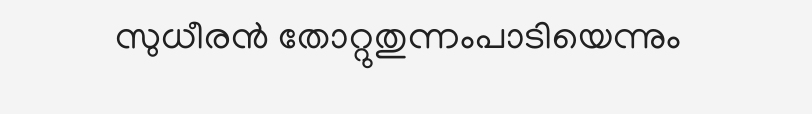സുധീരൻ തോറ്റുതുന്നംപാടിയെന്നും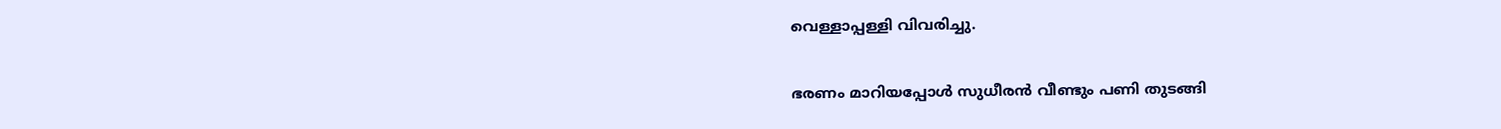വെള്ളാപ്പള്ളി വിവരിച്ചു.

ഭരണം മാറിയപ്പോൾ സുധീരൻ വീണ്ടും പണി തുടങ്ങി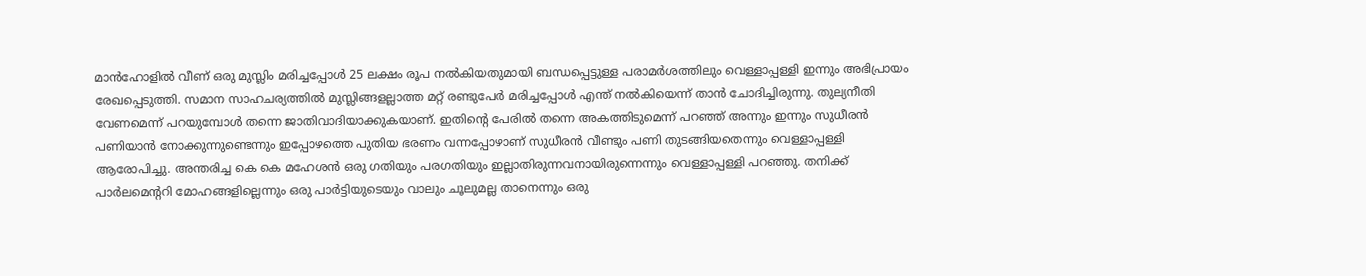മാൻഹോളിൽ വീണ് ഒരു മുസ്ലിം മരിച്ചപ്പോൾ 25 ലക്ഷം രൂപ നൽകിയതുമായി ബന്ധപ്പെട്ടുള്ള പരാമർശത്തിലും വെള്ളാപ്പള്ളി ഇന്നും അഭിപ്രായം രേഖപ്പെടുത്തി. സമാന സാഹചര്യത്തിൽ മുസ്ലിങ്ങളല്ലാത്ത മറ്റ് രണ്ടുപേർ മരിച്ചപ്പോൾ എന്ത് നൽകിയെന്ന് താൻ ചോദിച്ചിരുന്നു. തുല്യനീതി വേണമെന്ന് പറയുമ്പോൾ തന്നെ ജാതിവാദിയാക്കുകയാണ്. ഇതിന്റെ പേരിൽ തന്നെ അകത്തിടുമെന്ന് പറഞ്ഞ് അന്നും ഇന്നും സുധീരൻ പണിയാൻ നോക്കുന്നുണ്ടെന്നും ഇപ്പോഴത്തെ പുതിയ ഭരണം വന്നപ്പോഴാണ് സുധീരൻ വീണ്ടും പണി തുടങ്ങിയതെന്നും വെള്ളാപ്പള്ളി ആരോപിച്ചു. അന്തരിച്ച കെ കെ മഹേശൻ ഒരു ഗതിയും പരഗതിയും ഇല്ലാതിരുന്നവനായിരുന്നെന്നും വെള്ളാപ്പള്ളി പറഞ്ഞു. തനിക്ക് പാർലമെന്ററി മോഹങ്ങളില്ലെന്നും ഒരു പാർട്ടിയുടെയും വാലും ചൂലുമല്ല താനെന്നും ഒരു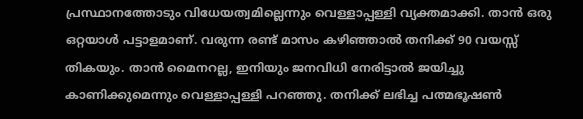പ്രസ്ഥാനത്തോടും വിധേയത്വമില്ലെന്നും വെള്ളാപ്പള്ളി വ്യക്തമാക്കി. താൻ ഒരു ഒറ്റയാൾ പട്ടാളമാണ്. വരുന്ന രണ്ട് മാസം കഴിഞ്ഞാൽ തനിക്ക് 90 വയസ്സ് തികയും. താൻ മൈനറല്ല, ഇനിയും ജനവിധി നേരിട്ടാൽ ജയിച്ചു കാണിക്കുമെന്നും വെള്ളാപ്പള്ളി പറഞ്ഞു. തനിക്ക് ലഭിച്ച പത്മഭൂഷൺ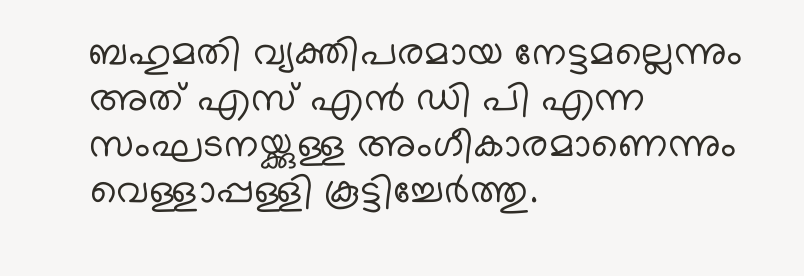ബഹുമതി വ്യക്തിപരമായ നേട്ടമല്ലെന്നും അത് എസ് എൻ ഡി പി എന്ന സംഘടനയ്ക്കുള്ള അംഗീകാരമാണെന്നും വെള്ളാപ്പള്ളി കൂട്ടിച്ചേർത്തു.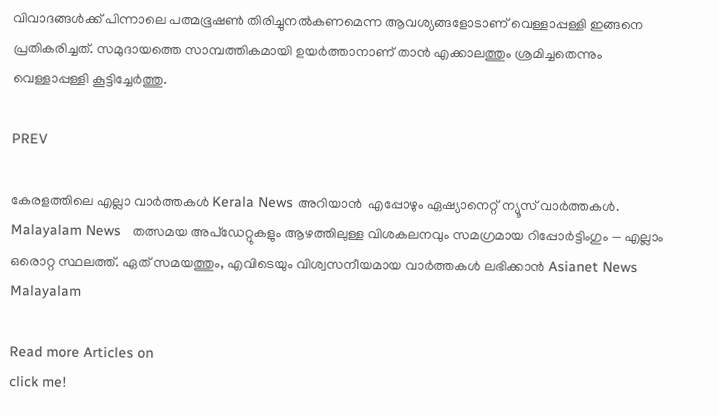വിവാദങ്ങൾക്ക് പിന്നാലെ പത്മഭൂഷൺ തിരിച്ചുനൽകണമെന്ന ആവശ്യങ്ങളോടാണ് വെള്ളാപ്പള്ളി ഇങ്ങനെ പ്രതികരിച്ചത്. സമുദായത്തെ സാമ്പത്തികമായി ഉയർത്താനാണ് താൻ എക്കാലത്തും ശ്രമിച്ചതെന്നും വെള്ളാപ്പള്ളി കൂട്ടിച്ചേർത്തു.

PREV

കേരളത്തിലെ എല്ലാ വാർത്തകൾ Kerala News അറിയാൻ  എപ്പോഴും ഏഷ്യാനെറ്റ് ന്യൂസ് വാർത്തകൾ.  Malayalam News   തത്സമയ അപ്‌ഡേറ്റുകളും ആഴത്തിലുള്ള വിശകലനവും സമഗ്രമായ റിപ്പോർട്ടിംഗും — എല്ലാം ഒരൊറ്റ സ്ഥലത്ത്. ഏത് സമയത്തും, എവിടെയും വിശ്വസനീയമായ വാർത്തകൾ ലഭിക്കാൻ Asianet News Malayalam

Read more Articles on
click me!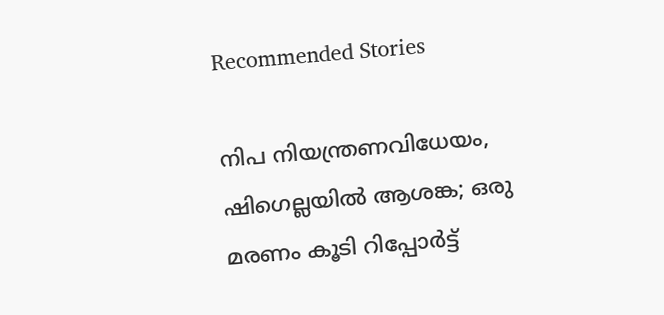Recommended Stories

നിപ നിയന്ത്രണവിധേയം, ഷിഗെല്ലയിൽ ആശങ്ക; ഒരു മരണം കൂടി റിപ്പോർട്ട്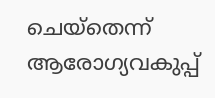ചെയ്തെന്ന് ആരോഗ്യവകുപ്പ്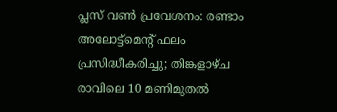പ്ലസ് വൺ പ്രവേശനം: രണ്ടാം അലോട്ട്മെൻ്റ് ഫലം പ്രസിദ്ധീകരിച്ചു; തിങ്കളാഴ്ച രാവിലെ 10 മണിമുതൽ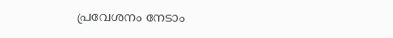പ്രവേശനം നേടാം